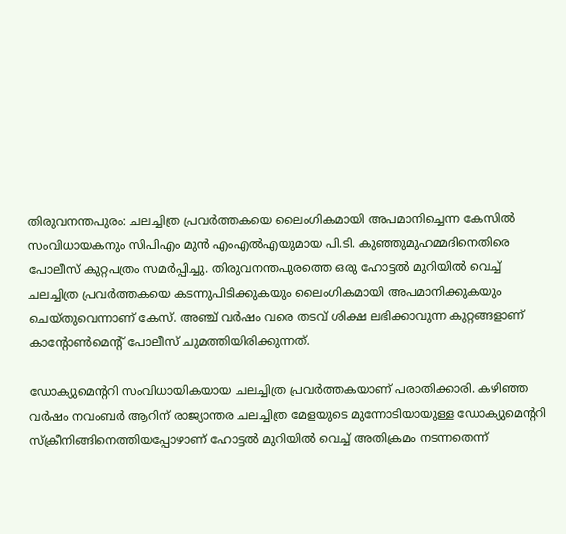തിരുവനന്തപുരം: ചലച്ചിത്ര പ്രവര്‍ത്തകയെ ലൈംഗികമായി അപമാനിച്ചെന്ന കേസില്‍ സംവിധായകനും സിപിഎം മുന്‍ എംഎല്‍എയുമായ പി.ടി. കുഞ്ഞുമുഹമ്മദിനെതിരെ പോലീസ് കുറ്റപത്രം സമര്‍പ്പിച്ചു. തിരുവനന്തപുരത്തെ ഒരു ഹോട്ടല്‍ മുറിയില്‍ വെച്ച് ചലച്ചിത്ര പ്രവര്‍ത്തകയെ കടന്നുപിടിക്കുകയും ലൈംഗികമായി അപമാനിക്കുകയും ചെയ്തുവെന്നാണ് കേസ്. അഞ്ച് വര്‍ഷം വരെ തടവ് ശിക്ഷ ലഭിക്കാവുന്ന കുറ്റങ്ങളാണ് കാന്റോണ്‍മെന്റ് പോലീസ് ചുമത്തിയിരിക്കുന്നത്.

ഡോക്യുമെന്ററി സംവിധായികയായ ചലച്ചിത്ര പ്രവര്‍ത്തകയാണ് പരാതിക്കാരി. കഴിഞ്ഞ വര്‍ഷം നവംബര്‍ ആറിന് രാജ്യാന്തര ചലച്ചിത്ര മേളയുടെ മുന്നോടിയായുള്ള ഡോക്യുമെന്ററി സ്‌ക്രീനിങ്ങിനെത്തിയപ്പോഴാണ് ഹോട്ടല്‍ മുറിയില്‍ വെച്ച് അതിക്രമം നടന്നതെന്ന്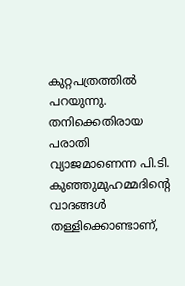കുറ്റപത്രത്തില്‍ പറയുന്നു. തനിക്കെതിരായ പരാതി വ്യാജമാണെന്ന പി.ടി. കുഞ്ഞുമുഹമ്മദിന്റെ വാദങ്ങള്‍ തള്ളിക്കൊണ്ടാണ്,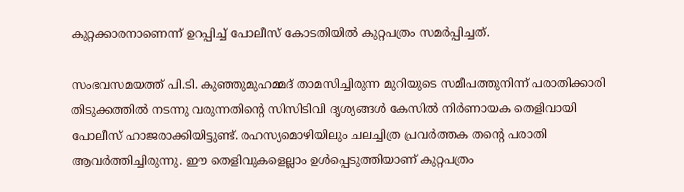കുറ്റക്കാരനാണെന്ന് ഉറപ്പിച്ച് പോലീസ് കോടതിയില്‍ കുറ്റപത്രം സമര്‍പ്പിച്ചത്.

സംഭവസമയത്ത് പി.ടി. കുഞ്ഞുമുഹമ്മദ് താമസിച്ചിരുന്ന മുറിയുടെ സമീപത്തുനിന്ന് പരാതിക്കാരി തിടുക്കത്തില്‍ നടന്നു വരുന്നതിന്റെ സിസിടിവി ദൃശ്യങ്ങള്‍ കേസില്‍ നിര്‍ണായക തെളിവായി പോലീസ് ഹാജരാക്കിയിട്ടുണ്ട്. രഹസ്യമൊഴിയിലും ചലച്ചിത്ര പ്രവര്‍ത്തക തന്റെ പരാതി ആവര്‍ത്തിച്ചിരുന്നു. ഈ തെളിവുകളെല്ലാം ഉള്‍പ്പെടുത്തിയാണ് കുറ്റപത്രം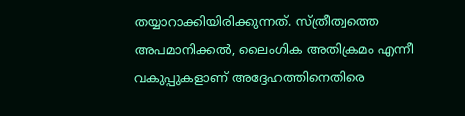തയ്യാറാക്കിയിരിക്കുന്നത്. സ്ത്രീത്വത്തെ അപമാനിക്കല്‍, ലൈംഗിക അതിക്രമം എന്നീ വകുപ്പുകളാണ് അദ്ദേഹത്തിനെതിരെ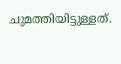ചുമത്തിയിട്ടുള്ളത്.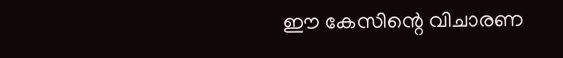ഈ കേസിന്റെ വിചാരണ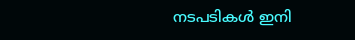നടപടികള്‍ ഇനി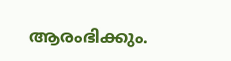ആരംഭിക്കും.